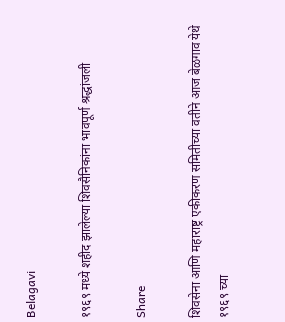Belagavi

१९६९ मध्ये शहीद झालेल्या शिवसैनिकांना भावपूर्ण श्रद्धांजली

Share

शिवसेना आणि महाराष्ट्र एकीकरण समितीच्या वतीने आज बेळगाव येथे १९६९ च्या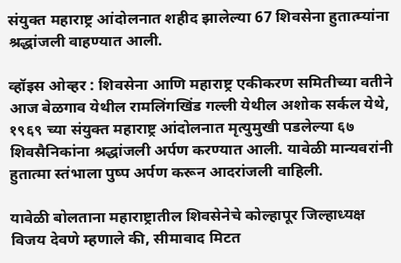संयुक्त महाराष्ट्र आंदोलनात शहीद झालेल्या 67 शिवसेना हुतात्म्यांना श्रद्धांजली वाहण्यात आली.

व्हॉइस ओव्हर : शिवसेना आणि महाराष्ट्र एकीकरण समितीच्या वतीने आज बेळगाव येथील रामलिंगखिंड गल्ली येथील अशोक सर्कल येथे, १९६९ च्या संयुक्त महाराष्ट्र आंदोलनात मृत्युमुखी पडलेल्या ६७ शिवसैनिकांना श्रद्धांजली अर्पण करण्यात आली. यावेळी मान्यवरांनी हुतात्मा स्तंभाला पुष्प अर्पण करून आदरांजली वाहिली.

यावेळी बोलताना महाराष्ट्रातील शिवसेनेचे कोल्हापूर जिल्हाध्यक्ष विजय देवणे म्हणाले की, सीमावाद मिटत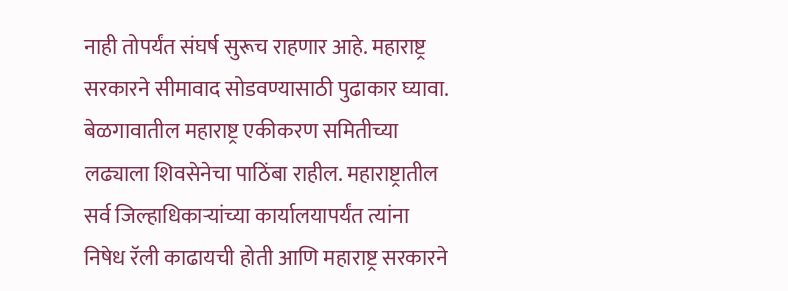नाही तोपर्यंत संघर्ष सुरूच राहणार आहे. महाराष्ट्र सरकारने सीमावाद सोडवण्यासाठी पुढाकार घ्यावा. बेळगावातील महाराष्ट्र एकीकरण समितीच्या लढ्याला शिवसेनेचा पाठिंबा राहील. महाराष्ट्रातील सर्व जिल्हाधिकाऱ्यांच्या कार्यालयापर्यंत त्यांना निषेध रॅली काढायची होती आणि महाराष्ट्र सरकारने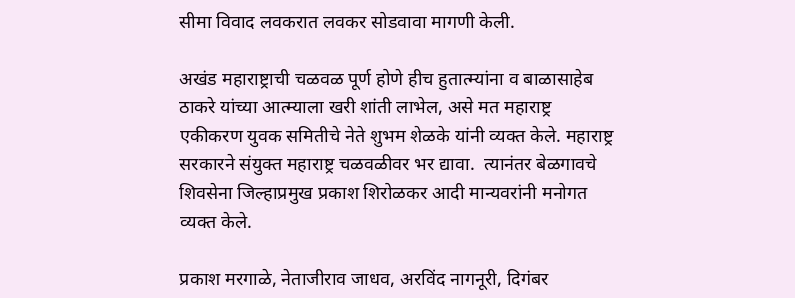सीमा विवाद लवकरात लवकर सोडवावा मागणी केली.

अखंड महाराष्ट्राची चळवळ पूर्ण होणे हीच हुतात्म्यांना व बाळासाहेब ठाकरे यांच्या आत्म्याला खरी शांती लाभेल, असे मत महाराष्ट्र एकीकरण युवक समितीचे नेते शुभम शेळके यांनी व्यक्त केले. महाराष्ट्र सरकारने संयुक्त महाराष्ट्र चळवळीवर भर द्यावा.  त्यानंतर बेळगावचे शिवसेना जिल्हाप्रमुख प्रकाश शिरोळकर आदी मान्यवरांनी मनोगत व्यक्त केले.

प्रकाश मरगाळे, नेताजीराव जाधव, अरविंद नागनूरी, दिगंबर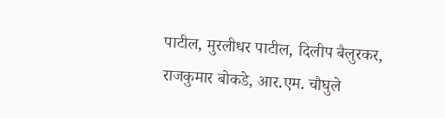पाटील, मुरलीधर पाटील, दिलीप बैलुरकर, राजकुमार बोकडे, आर.एम. चौघुले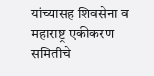यांच्यासह शिवसेना व महाराष्ट्र एकीकरण समितीचे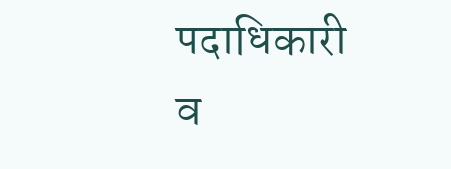पदाधिकारी व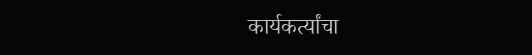कार्यकर्त्यांचा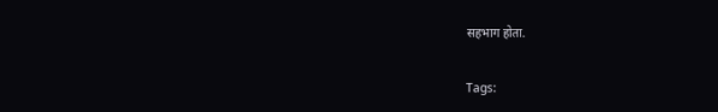सहभाग होता.

Tags: